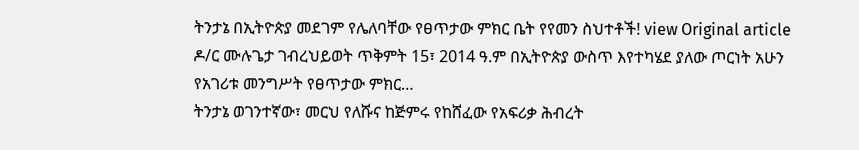ትንታኔ በኢትዮጵያ መደገም የሌለባቸው የፀጥታው ምክር ቤት የየመን ስህተቶች! view Original article ዶ/ር ሙሉጌታ ገብረህይወት ጥቅምት 15፣ 2014 ዓ.ም በኢትዮጵያ ውስጥ እየተካሄደ ያለው ጦርነት አሁን የአገሪቱ መንግሥት የፀጥታው ምክር…
ትንታኔ ወገንተኛው፣ መርህ የለሹና ከጅምሩ የከሸፈው የአፍሪቃ ሕብረት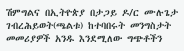ሽምግልና በኢትዮጵያ በታጋይ ዶ/ር ሙሉጌታ ገብረሕይወት(ጫልቱ) ከተባበሩት መንግስታት መመሪያዎች አንዱ እንደሚለው ግጭቶችን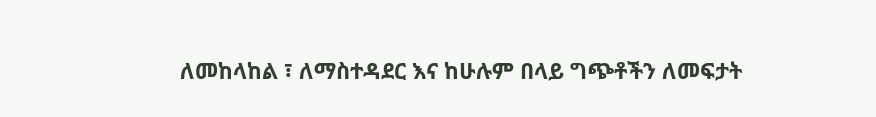ለመከላከል ፣ ለማስተዳደር እና ከሁሉም በላይ ግጭቶችን ለመፍታት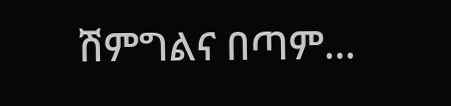ሽምግልና በጣም…